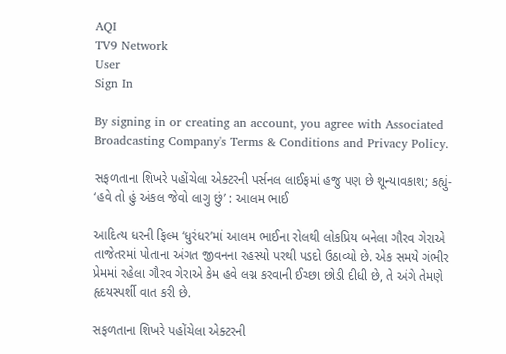AQI
TV9 Network
User
Sign In

By signing in or creating an account, you agree with Associated Broadcasting Company's Terms & Conditions and Privacy Policy.

સફળતાના શિખરે પહોંચેલા એક્ટરની પર્સનલ લાઈફમાં હજુ પણ છે શૂન્યાવકાશ; કહ્યું- ‘હવે તો હું અંકલ જેવો લાગુ છું’ : આલમ ભાઈ

આદિત્ય ધરની ફિલ્મ ‘ધુરંધર’માં આલમ ભાઈના રોલથી લોકપ્રિય બનેલા ગૌરવ ગેરાએ તાજેતરમાં પોતાના અંગત જીવનના રહસ્યો પરથી પડદો ઉઠાવ્યો છે. એક સમયે ગંભીર પ્રેમમાં રહેલા ગૌરવ ગેરાએ કેમ હવે લગ્ન કરવાની ઈચ્છા છોડી દીધી છે, તે અંગે તેમણે હૃદયસ્પર્શી વાત કરી છે.

સફળતાના શિખરે પહોંચેલા એક્ટરની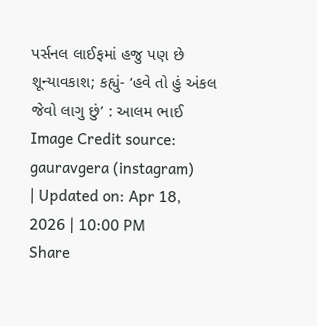પર્સનલ લાઈફમાં હજુ પણ છે શૂન્યાવકાશ; કહ્યું- ‘હવે તો હું અંકલ જેવો લાગુ છું’ : આલમ ભાઈ
Image Credit source: gauravgera (instagram)
| Updated on: Apr 18, 2026 | 10:00 PM
Share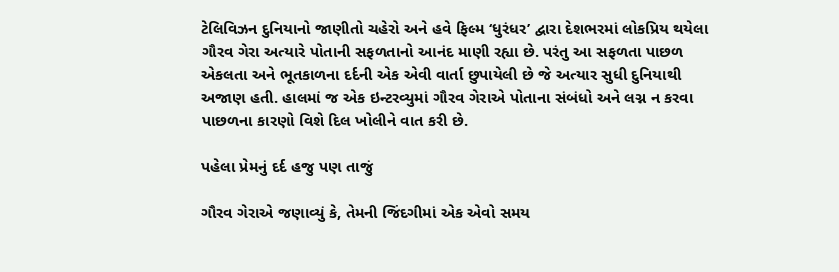ટેલિવિઝન દુનિયાનો જાણીતો ચહેરો અને હવે ફિલ્મ ‘ધુરંધર’ દ્વારા દેશભરમાં લોકપ્રિય થયેલા ગૌરવ ગેરા અત્યારે પોતાની સફળતાનો આનંદ માણી રહ્યા છે. પરંતુ આ સફળતા પાછળ એકલતા અને ભૂતકાળના દર્દની એક એવી વાર્તા છુપાયેલી છે જે અત્યાર સુધી દુનિયાથી અજાણ હતી. હાલમાં જ એક ઇન્ટરવ્યુમાં ગૌરવ ગેરાએ પોતાના સંબંધો અને લગ્ન ન કરવા પાછળના કારણો વિશે દિલ ખોલીને વાત કરી છે.

પહેલા પ્રેમનું દર્દ હજુ પણ તાજું

ગૌરવ ગેરાએ જણાવ્યું કે, તેમની જિંદગીમાં એક એવો સમય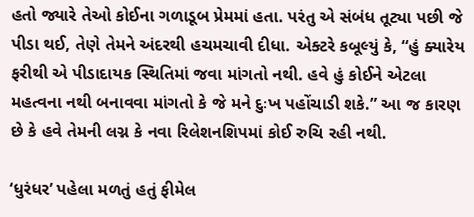હતો જ્યારે તેઓ કોઈના ગળાડૂબ પ્રેમમાં હતા. પરંતુ એ સંબંધ તૂટ્યા પછી જે પીડા થઈ, તેણે તેમને અંદરથી હચમચાવી દીધા. એક્ટરે કબૂલ્યું કે, “હું ક્યારેય ફરીથી એ પીડાદાયક સ્થિતિમાં જવા માંગતો નથી. હવે હું કોઈને એટલા મહત્વના નથી બનાવવા માંગતો કે જે મને દુઃખ પહોંચાડી શકે.” આ જ કારણ છે કે હવે તેમની લગ્ન કે નવા રિલેશનશિપમાં કોઈ રુચિ રહી નથી.

‘ધુરંધર’ પહેલા મળતું હતું ફીમેલ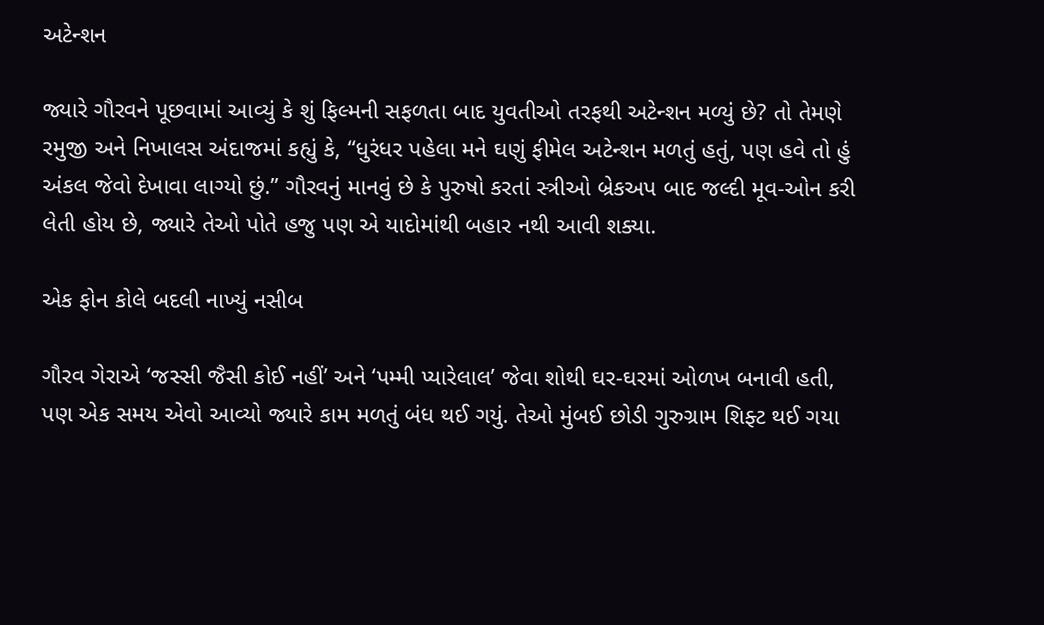અટેન્શન

જ્યારે ગૌરવને પૂછવામાં આવ્યું કે શું ફિલ્મની સફળતા બાદ યુવતીઓ તરફથી અટેન્શન મળ્યું છે? તો તેમણે રમુજી અને નિખાલસ અંદાજમાં કહ્યું કે, “ધુરંધર પહેલા મને ઘણું ફીમેલ અટેન્શન મળતું હતું, પણ હવે તો હું અંકલ જેવો દેખાવા લાગ્યો છું.” ગૌરવનું માનવું છે કે પુરુષો કરતાં સ્ત્રીઓ બ્રેકઅપ બાદ જલ્દી મૂવ-ઓન કરી લેતી હોય છે, જ્યારે તેઓ પોતે હજુ પણ એ યાદોમાંથી બહાર નથી આવી શક્યા.

એક ફોન કોલે બદલી નાખ્યું નસીબ

ગૌરવ ગેરાએ ‘જસ્સી જૈસી કોઈ નહીં’ અને ‘પમ્મી પ્યારેલાલ’ જેવા શોથી ઘર-ઘરમાં ઓળખ બનાવી હતી, પણ એક સમય એવો આવ્યો જ્યારે કામ મળતું બંધ થઈ ગયું. તેઓ મુંબઈ છોડી ગુરુગ્રામ શિફ્ટ થઈ ગયા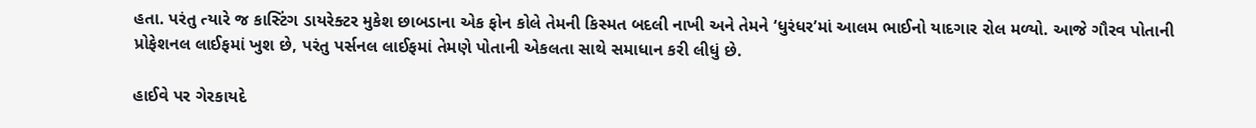હતા. પરંતુ ત્યારે જ કાસ્ટિંગ ડાયરેક્ટર મુકેશ છાબડાના એક ફોન કોલે તેમની કિસ્મત બદલી નાખી અને તેમને ‘ધુરંધર’માં આલમ ભાઈનો યાદગાર રોલ મળ્યો. આજે ગૌરવ પોતાની પ્રોફેશનલ લાઈફમાં ખુશ છે, પરંતુ પર્સનલ લાઈફમાં તેમણે પોતાની એકલતા સાથે સમાધાન કરી લીધું છે.

હાઈવે પર ગેરકાયદે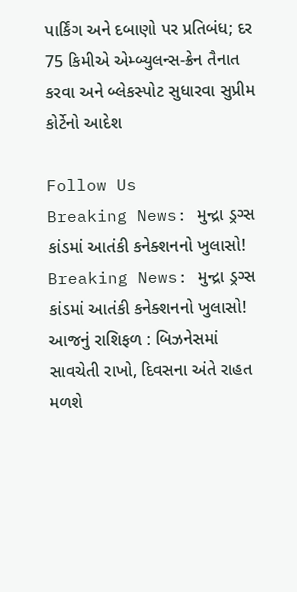પાર્કિંગ અને દબાણો પર પ્રતિબંધ; દર 75 કિમીએ એમ્બ્યુલન્સ-ક્રેન તૈનાત કરવા અને બ્લેકસ્પોટ સુધારવા સુપ્રીમ કોર્ટેનો આદેશ

Follow Us
Breaking News: મુન્દ્રા ડ્રગ્સ કાંડમાં આતંકી કનેક્શનનો ખુલાસો!
Breaking News: મુન્દ્રા ડ્રગ્સ કાંડમાં આતંકી કનેક્શનનો ખુલાસો!
આજનું રાશિફળ : બિઝનેસમાં સાવચેતી રાખો, દિવસના અંતે રાહત મળશે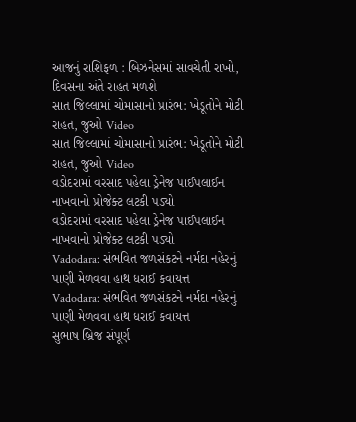આજનું રાશિફળ : બિઝનેસમાં સાવચેતી રાખો, દિવસના અંતે રાહત મળશે
સાત જિલ્લામાં ચોમાસાનો પ્રારંભ: ખેડૂતોને મોટી રાહત, જુઓ Video
સાત જિલ્લામાં ચોમાસાનો પ્રારંભ: ખેડૂતોને મોટી રાહત, જુઓ Video
વડોદરામાં વરસાદ પહેલા ડ્રેનેજ પાઈપલાઈન નાખવાનો પ્રોજેક્ટ લટકી પડ્યો
વડોદરામાં વરસાદ પહેલા ડ્રેનેજ પાઈપલાઈન નાખવાનો પ્રોજેક્ટ લટકી પડ્યો
Vadodara: સંભવિત જળસંકટને નર્મદા નહેરનું પાણી મેળવવા હાથ ધરાઈ કવાયત્ત
Vadodara: સંભવિત જળસંકટને નર્મદા નહેરનું પાણી મેળવવા હાથ ધરાઈ કવાયત્ત
સુભાષ બ્રિજ સંપૂર્ણ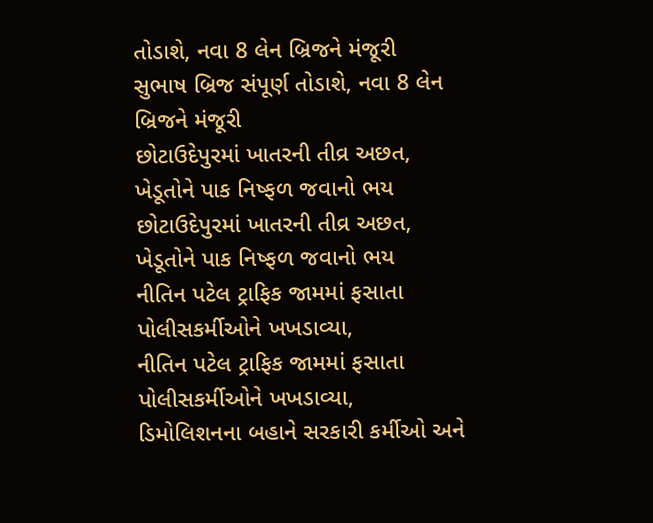તોડાશે, નવા 8 લેન બ્રિજને મંજૂરી
સુભાષ બ્રિજ સંપૂર્ણ તોડાશે, નવા 8 લેન બ્રિજને મંજૂરી
છોટાઉદેપુરમાં ખાતરની તીવ્ર અછત, ખેડૂતોને પાક નિષ્ફળ જવાનો ભય
છોટાઉદેપુરમાં ખાતરની તીવ્ર અછત, ખેડૂતોને પાક નિષ્ફળ જવાનો ભય
નીતિન પટેલ ટ્રાફિક જામમાં ફસાતા પોલીસકર્મીઓને ખખડાવ્યા,
નીતિન પટેલ ટ્રાફિક જામમાં ફસાતા પોલીસકર્મીઓને ખખડાવ્યા,
ડિમોલિશનના બહાને સરકારી કર્મીઓ અને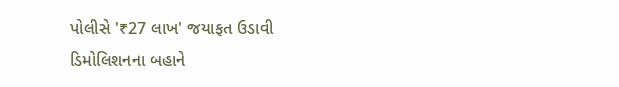પોલીસે '₹27 લાખ' જયાફત ઉડાવી
ડિમોલિશનના બહાને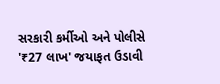સરકારી કર્મીઓ અને પોલીસે '₹27 લાખ' જયાફત ઉડાવી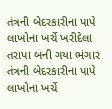તંત્રની બેદરકારીના પાપે લાખોના ખર્ચે ખરીદેલા તરાપા બની ગયા ભંગાર
તંત્રની બેદરકારીના પાપે લાખોના ખર્ચે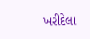ખરીદેલા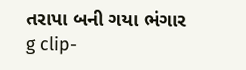તરાપા બની ગયા ભંગાર
g clip-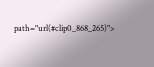path="url(#clip0_868_265)">